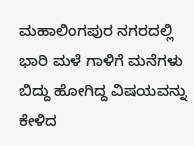ಮಹಾಲಿಂಗಪುರ ನಗರದಲ್ಲಿ ಭಾರಿ ಮಳೆ ಗಾಳಿಗೆ ಮನೆಗಳು ಬಿದ್ದು ಹೋಗಿದ್ದ ವಿಷಯವನ್ನು ಕೇಳಿದ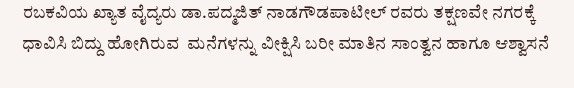ರಬಕವಿಯ ಖ್ಯಾತ ವೈದ್ಯರು ಡಾ.ಪದ್ಮಜಿತ್ ನಾಡಗೌಡಪಾಟೀಲ್ ರವರು ತಕ್ಷಣವೇ ನಗರಕ್ಕೆ ಧಾವಿಸಿ ಬಿದ್ದು ಹೋಗಿರುವ  ಮನೆಗಳನ್ನು ವೀಕ್ಷಿಸಿ ಬರೀ ಮಾತಿನ ಸಾಂತ್ವನ ಹಾಗೂ ಆಶ್ವಾಸನೆ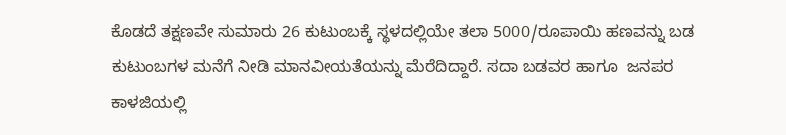ಕೊಡದೆ ತಕ್ಷಣವೇ ಸುಮಾರು 26 ಕುಟುಂಬಕ್ಕೆ ಸ್ಥಳದಲ್ಲಿಯೇ ತಲಾ 5000/ರೂಪಾಯಿ ಹಣವನ್ನು ಬಡ ಕುಟುಂಬಗಳ ಮನೆಗೆ ನೀಡಿ ಮಾನವೀಯತೆಯನ್ನು ಮೆರೆದಿದ್ದಾರೆ. ಸದಾ ಬಡವರ ಹಾಗೂ  ಜನಪರ ಕಾಳಜಿಯಲ್ಲಿ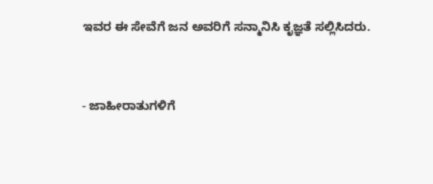ಇವರ ಈ ಸೇವೆಗೆ ಜನ ಅವರಿಗೆ ಸನ್ಮಾನಿಸಿ ಕೃಜ್ಞತೆ ಸಲ್ಲಿಸಿದರು.


- ಜಾಹೀರಾತುಗಳಿಗೆ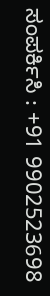ಸಂಪರ್ಕಿಸಿ : +91 9902523698